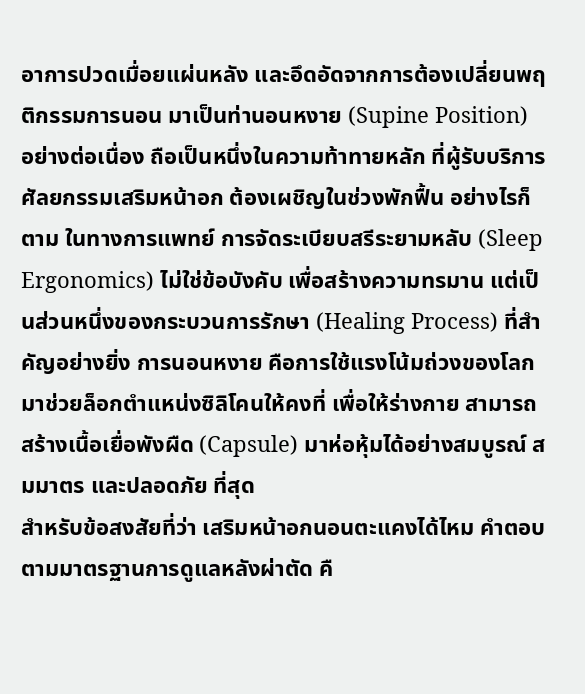อาการปวดเมื่อยแผ่นหลัง และอึดอัดจากการต้องเปลี่ยนพฤติกรรมการนอน มาเป็นท่านอนหงาย (Supine Position) อย่างต่อเนื่อง ถือเป็นหนึ่งในความท้าทายหลัก ที่ผู้รับบริการศัลยกรรมเสริมหน้าอก ต้องเผชิญในช่วงพักฟื้น อย่างไรก็ตาม ในทางการแพทย์ การจัดระเบียบสรีระยามหลับ (Sleep Ergonomics) ไม่ใช่ข้อบังคับ เพื่อสร้างความทรมาน แต่เป็นส่วนหนึ่งของกระบวนการรักษา (Healing Process) ที่สำคัญอย่างยิ่ง การนอนหงาย คือการใช้แรงโน้มถ่วงของโลก มาช่วยล็อกตำแหน่งซิลิโคนให้คงที่ เพื่อให้ร่างกาย สามารถสร้างเนื้อเยื่อพังผืด (Capsule) มาห่อหุ้มได้อย่างสมบูรณ์ สมมาตร และปลอดภัย ที่สุด
สำหรับข้อสงสัยที่ว่า เสริมหน้าอกนอนตะแคงได้ไหม คำตอบตามมาตรฐานการดูแลหลังผ่าตัด คื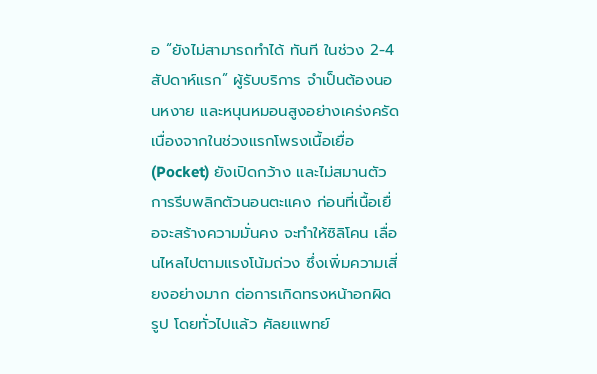อ “ยังไม่สามารถทำได้ ทันที ในช่วง 2-4 สัปดาห์แรก” ผู้รับบริการ จำเป็นต้องนอนหงาย และหนุนหมอนสูงอย่างเคร่งครัด เนื่องจากในช่วงแรกโพรงเนื้อเยื่อ (Pocket) ยังเปิดกว้าง และไม่สมานตัว การรีบพลิกตัวนอนตะแคง ก่อนที่เนื้อเยื่อจะสร้างความมั่นคง จะทำให้ซิลิโคน เลื่อนไหลไปตามแรงโน้มถ่วง ซึ่งเพิ่มความเสี่ยงอย่างมาก ต่อการเกิดทรงหน้าอกผิดรูป โดยทั่วไปแล้ว ศัลยแพทย์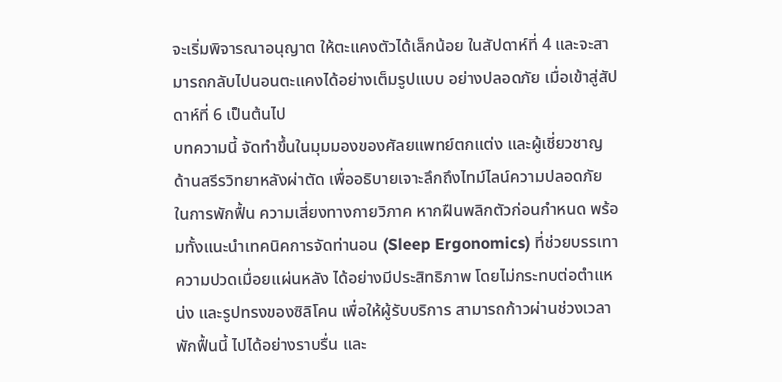จะเริ่มพิจารณาอนุญาต ให้ตะแคงตัวได้เล็กน้อย ในสัปดาห์ที่ 4 และจะสามารถกลับไปนอนตะแคงได้อย่างเต็มรูปแบบ อย่างปลอดภัย เมื่อเข้าสู่สัปดาห์ที่ 6 เป็นต้นไป
บทความนี้ จัดทำขึ้นในมุมมองของศัลยแพทย์ตกแต่ง และผู้เชี่ยวชาญด้านสรีรวิทยาหลังผ่าตัด เพื่ออธิบายเจาะลึกถึงไทม์ไลน์ความปลอดภัย ในการพักฟื้น ความเสี่ยงทางกายวิภาค หากฝืนพลิกตัวก่อนกำหนด พร้อมทั้งแนะนำเทคนิคการจัดท่านอน (Sleep Ergonomics) ที่ช่วยบรรเทาความปวดเมื่อยแผ่นหลัง ได้อย่างมีประสิทธิภาพ โดยไม่กระทบต่อตำแหน่ง และรูปทรงของซิลิโคน เพื่อให้ผู้รับบริการ สามารถก้าวผ่านช่วงเวลาพักฟื้นนี้ ไปได้อย่างราบรื่น และ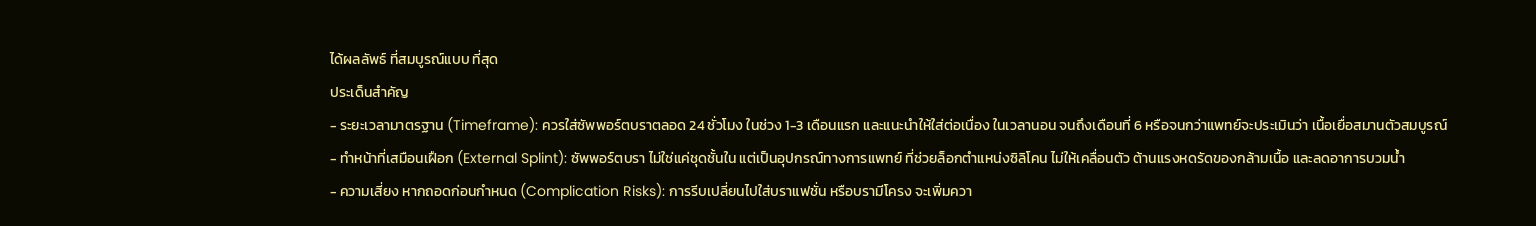ได้ผลลัพธ์ ที่สมบูรณ์แบบ ที่สุด
ประเด็นสำคัญ
- ระยะเวลามาตรฐาน (Timeframe): ควรใส่ซัพพอร์ตบราตลอด 24 ชั่วโมง ในช่วง 1-3 เดือนแรก และแนะนำให้ใส่ต่อเนื่อง ในเวลานอน จนถึงเดือนที่ 6 หรือจนกว่าแพทย์จะประเมินว่า เนื้อเยื่อสมานตัวสมบูรณ์
- ทำหน้าที่เสมือนเฝือก (External Splint): ซัพพอร์ตบรา ไม่ใช่แค่ชุดชั้นใน แต่เป็นอุปกรณ์ทางการแพทย์ ที่ช่วยล็อกตำแหน่งซิลิโคน ไม่ให้เคลื่อนตัว ต้านแรงหดรัดของกล้ามเนื้อ และลดอาการบวมน้ำ
- ความเสี่ยง หากถอดก่อนกำหนด (Complication Risks): การรีบเปลี่ยนไปใส่บราแฟชั่น หรือบรามีโครง จะเพิ่มควา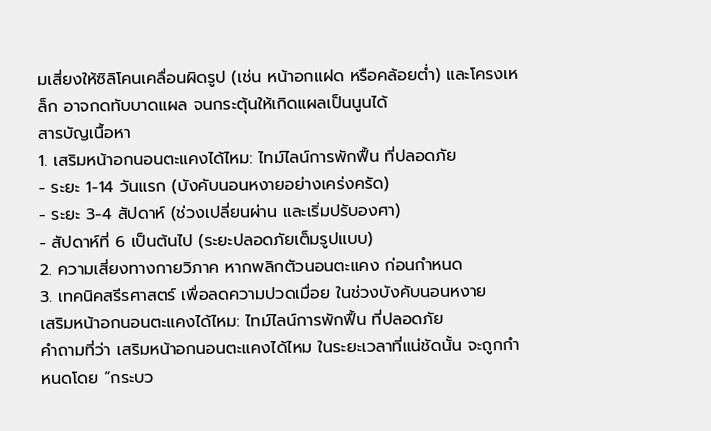มเสี่ยงให้ซิลิโคนเคลื่อนผิดรูป (เช่น หน้าอกแฝด หรือคล้อยต่ำ) และโครงเหล็ก อาจกดทับบาดแผล จนกระตุ้นให้เกิดแผลเป็นนูนได้
สารบัญเนื้อหา
1. เสริมหน้าอกนอนตะแคงได้ไหม: ไทม์ไลน์การพักฟื้น ที่ปลอดภัย
- ระยะ 1-14 วันแรก (บังคับนอนหงายอย่างเคร่งครัด)
- ระยะ 3-4 สัปดาห์ (ช่วงเปลี่ยนผ่าน และเริ่มปรับองศา)
- สัปดาห์ที่ 6 เป็นต้นไป (ระยะปลอดภัยเต็มรูปแบบ)
2. ความเสี่ยงทางกายวิภาค หากพลิกตัวนอนตะแคง ก่อนกำหนด
3. เทคนิคสรีรศาสตร์ เพื่อลดความปวดเมื่อย ในช่วงบังคับนอนหงาย
เสริมหน้าอกนอนตะแคงได้ไหม: ไทม์ไลน์การพักฟื้น ที่ปลอดภัย
คำถามที่ว่า เสริมหน้าอกนอนตะแคงได้ไหม ในระยะเวลาที่แน่ชัดนั้น จะถูกกำหนดโดย “กระบว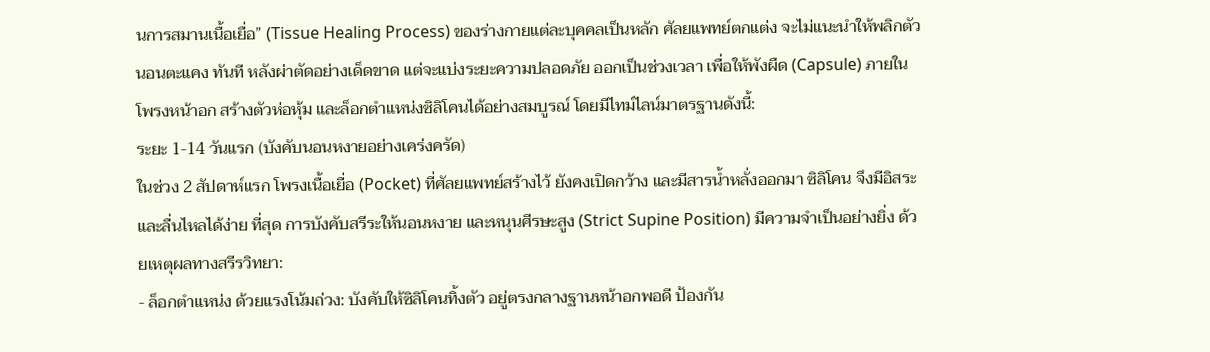นการสมานเนื้อเยื่อ” (Tissue Healing Process) ของร่างกายแต่ละบุคคลเป็นหลัก ศัลยแพทย์ตกแต่ง จะไม่แนะนำให้พลิกตัวนอนตะแคง ทันที หลังผ่าตัดอย่างเด็ดขาด แต่จะแบ่งระยะความปลอดภัย ออกเป็นช่วงเวลา เพื่อให้พังผืด (Capsule) ภายในโพรงหน้าอก สร้างตัวห่อหุ้ม และล็อกตำแหน่งซิลิโคนได้อย่างสมบูรณ์ โดยมีไทม์ไลน์มาตรฐานดังนี้:
ระยะ 1-14 วันแรก (บังคับนอนหงายอย่างเคร่งครัด)
ในช่วง 2 สัปดาห์แรก โพรงเนื้อเยื่อ (Pocket) ที่ศัลยแพทย์สร้างไว้ ยังคงเปิดกว้าง และมีสารน้ำหลั่งออกมา ซิลิโคน จึงมีอิสระ และลื่นไหลได้ง่าย ที่สุด การบังคับสรีระให้นอนหงาย และหนุนศีรษะสูง (Strict Supine Position) มีความจำเป็นอย่างยิ่ง ด้วยเหตุผลทางสรีรวิทยา:
- ล็อกตำแหน่ง ด้วยแรงโน้มถ่วง: บังคับให้ซิลิโคนทิ้งตัว อยู่ตรงกลางฐานหน้าอกพอดี ป้องกัน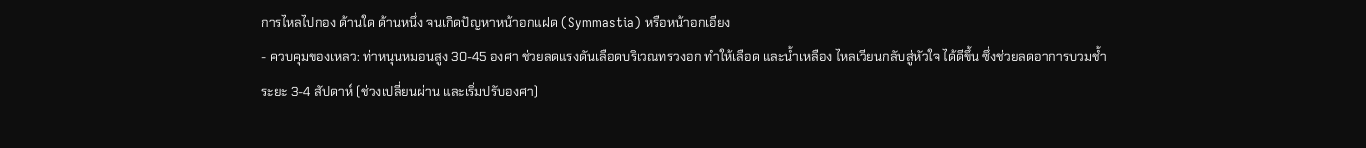การไหลไปกอง ด้านใด ด้านหนึ่ง จนเกิดปัญหาหน้าอกแฝด (Symmastia) หรือหน้าอกเอียง
- ควบคุมของเหลว: ท่าหนุนหมอนสูง 30-45 องศา ช่วยลดแรงดันเลือดบริเวณทรวงอก ทำให้เลือด และน้ำเหลือง ไหลเวียนกลับสู่หัวใจ ได้ดีขึ้น ซึ่งช่วยลดอาการบวมช้ำ
ระยะ 3-4 สัปดาห์ (ช่วงเปลี่ยนผ่าน และเริ่มปรับองศา)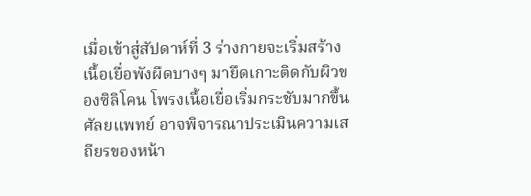เมื่อเข้าสู่สัปดาห์ที่ 3 ร่างกายจะเริ่มสร้างเนื้อเยื่อพังผืดบางๆ มายึดเกาะติดกับผิวของซิลิโคน โพรงเนื้อเยื่อเริ่มกระชับมากขึ้น ศัลยแพทย์ อาจพิจารณาประเมินความเสถียรของหน้า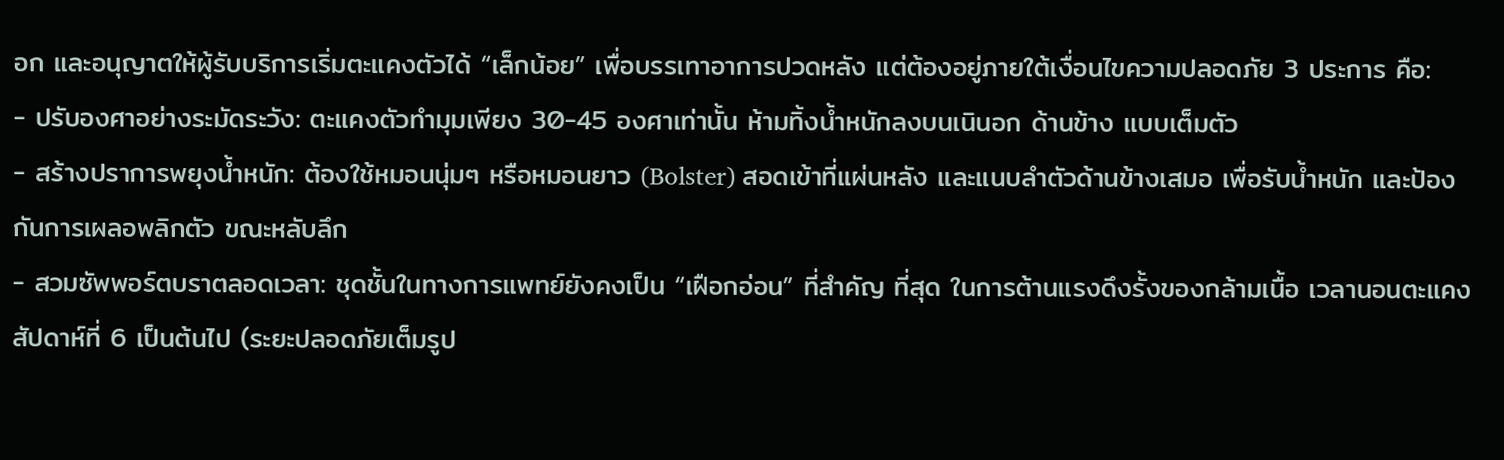อก และอนุญาตให้ผู้รับบริการเริ่มตะแคงตัวได้ “เล็กน้อย” เพื่อบรรเทาอาการปวดหลัง แต่ต้องอยู่ภายใต้เงื่อนไขความปลอดภัย 3 ประการ คือ:
- ปรับองศาอย่างระมัดระวัง: ตะแคงตัวทำมุมเพียง 30-45 องศาเท่านั้น ห้ามทิ้งน้ำหนักลงบนเนินอก ด้านข้าง แบบเต็มตัว
- สร้างปราการพยุงน้ำหนัก: ต้องใช้หมอนนุ่มๆ หรือหมอนยาว (Bolster) สอดเข้าที่แผ่นหลัง และแนบลำตัวด้านข้างเสมอ เพื่อรับน้ำหนัก และป้องกันการเผลอพลิกตัว ขณะหลับลึก
- สวมซัพพอร์ตบราตลอดเวลา: ชุดชั้นในทางการแพทย์ยังคงเป็น “เฝือกอ่อน” ที่สำคัญ ที่สุด ในการต้านแรงดึงรั้งของกล้ามเนื้อ เวลานอนตะแคง
สัปดาห์ที่ 6 เป็นต้นไป (ระยะปลอดภัยเต็มรูป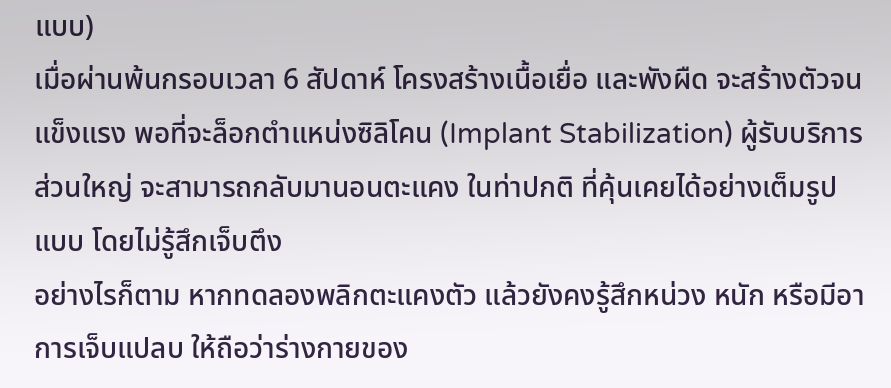แบบ)
เมื่อผ่านพ้นกรอบเวลา 6 สัปดาห์ โครงสร้างเนื้อเยื่อ และพังผืด จะสร้างตัวจนแข็งแรง พอที่จะล็อกตำแหน่งซิลิโคน (Implant Stabilization) ผู้รับบริการส่วนใหญ่ จะสามารถกลับมานอนตะแคง ในท่าปกติ ที่คุ้นเคยได้อย่างเต็มรูปแบบ โดยไม่รู้สึกเจ็บตึง
อย่างไรก็ตาม หากทดลองพลิกตะแคงตัว แล้วยังคงรู้สึกหน่วง หนัก หรือมีอาการเจ็บแปลบ ให้ถือว่าร่างกายของ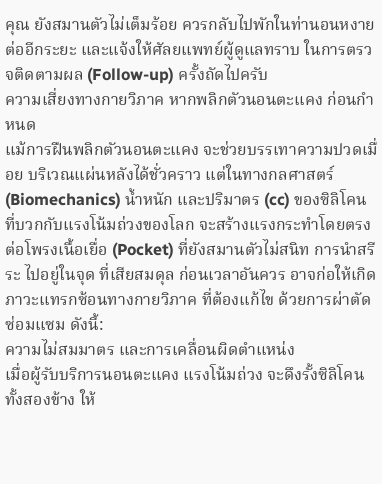คุณ ยังสมานตัวไม่เต็มร้อย ควรกลับไปพักในท่านอนหงาย ต่ออีกระยะ และแจ้งให้ศัลยแพทย์ผู้ดูแลทราบ ในการตรวจติดตามผล (Follow-up) ครั้งถัดไปครับ
ความเสี่ยงทางกายวิภาค หากพลิกตัวนอนตะแคง ก่อนกำหนด
แม้การฝืนพลิกตัวนอนตะแคง จะช่วยบรรเทาความปวดเมื่อย บริเวณแผ่นหลังได้ชั่วคราว แต่ในทางกลศาสตร์ (Biomechanics) น้ำหนัก และปริมาตร (cc) ของซิลิโคน ที่บวกกับแรงโน้มถ่วงของโลก จะสร้างแรงกระทำโดยตรง ต่อโพรงเนื้อเยื่อ (Pocket) ที่ยังสมานตัวไม่สนิท การนำสรีระ ไปอยู่ในจุด ที่เสียสมดุล ก่อนเวลาอันควร อาจก่อให้เกิดภาวะแทรกซ้อนทางกายวิภาค ที่ต้องแก้ไข ด้วยการผ่าตัดซ่อมแซม ดังนี้:
ความไม่สมมาตร และการเคลื่อนผิดตำแหน่ง
เมื่อผู้รับบริการนอนตะแคง แรงโน้มถ่วง จะดึงรั้งซิลิโคนทั้งสองข้าง ให้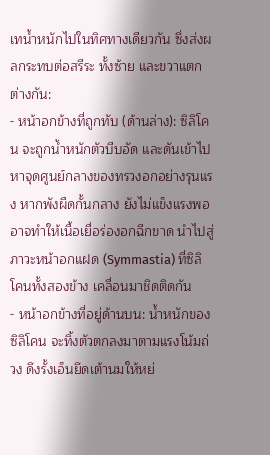เทน้ำหนักไปในทิศทางเดียวกัน ซึ่งส่งผลกระทบต่อสรีระ ทั้งซ้าย และขวาแตกต่างกัน:
- หน้าอกข้างที่ถูกทับ (ด้านล่าง): ซิลิโคน จะถูกน้ำหนักตัวบีบอัด และดันเข้าไปหาจุดศูนย์กลางของทรวงอกอย่างรุนแรง หากพังผืดกั้นกลาง ยังไม่แข็งแรงพอ อาจทำให้เนื้อเยื่อร่องอกฉีกขาด นำไปสู่ภาวะหน้าอกแฝด (Symmastia) ที่ซิลิโคนทั้งสองข้าง เคลื่อนมาชิดติดกัน
- หน้าอกข้างที่อยู่ด้านบน: น้ำหนักของซิลิโคน จะทิ้งตัวตกลงมาตามแรงโน้มถ่วง ดึงรั้งเอ็นยึดเต้านมให้หย่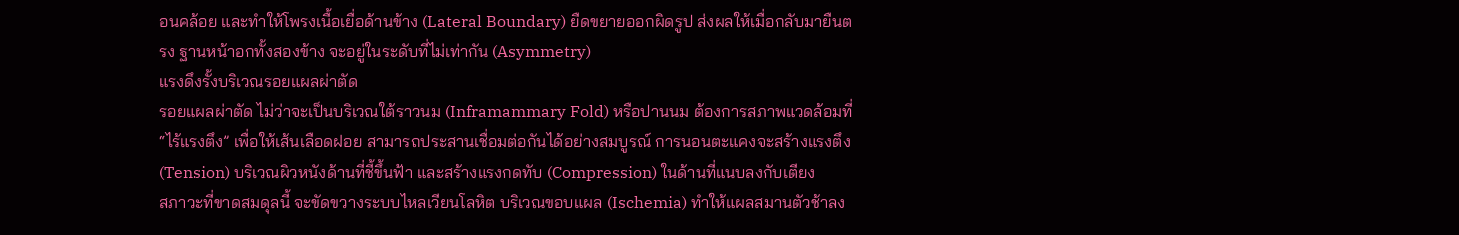อนคล้อย และทำให้โพรงเนื้อเยื่อด้านข้าง (Lateral Boundary) ยืดขยายออกผิดรูป ส่งผลให้เมื่อกลับมายืนตรง ฐานหน้าอกทั้งสองข้าง จะอยู่ในระดับที่ไม่เท่ากัน (Asymmetry)
แรงดึงรั้งบริเวณรอยแผลผ่าตัด
รอยแผลผ่าตัด ไม่ว่าจะเป็นบริเวณใต้ราวนม (Inframammary Fold) หรือปานนม ต้องการสภาพแวดล้อมที่ “ไร้แรงตึง” เพื่อให้เส้นเลือดฝอย สามารถประสานเชื่อมต่อกันได้อย่างสมบูรณ์ การนอนตะแคงจะสร้างแรงตึง (Tension) บริเวณผิวหนังด้านที่ชี้ขึ้นฟ้า และสร้างแรงกดทับ (Compression) ในด้านที่แนบลงกับเตียง
สภาวะที่ขาดสมดุลนี้ จะขัดขวางระบบไหลเวียนโลหิต บริเวณขอบแผล (Ischemia) ทำให้แผลสมานตัวช้าลง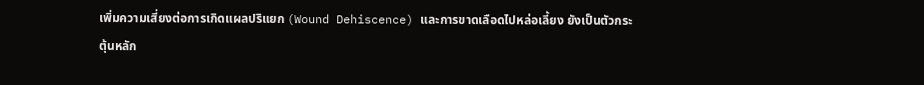เพิ่มความเสี่ยงต่อการเกิดแผลปริแยก (Wound Dehiscence) และการขาดเลือดไปหล่อเลี้ยง ยังเป็นตัวกระตุ้นหลัก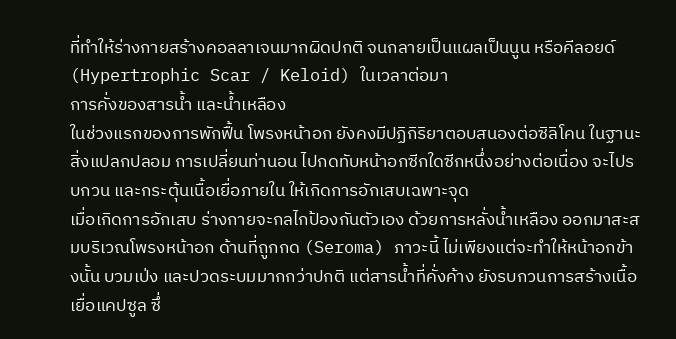ที่ทำให้ร่างกายสร้างคอลลาเจนมากผิดปกติ จนกลายเป็นแผลเป็นนูน หรือคีลอยด์ (Hypertrophic Scar / Keloid) ในเวลาต่อมา
การคั่งของสารน้ำ และน้ำเหลือง
ในช่วงแรกของการพักฟื้น โพรงหน้าอก ยังคงมีปฏิกิริยาตอบสนองต่อซิลิโคน ในฐานะสิ่งแปลกปลอม การเปลี่ยนท่านอน ไปกดทับหน้าอกซีกใดซีกหนึ่งอย่างต่อเนื่อง จะไปรบกวน และกระตุ้นเนื้อเยื่อภายใน ให้เกิดการอักเสบเฉพาะจุด
เมื่อเกิดการอักเสบ ร่างกายจะกลไกป้องกันตัวเอง ด้วยการหลั่งน้ำเหลือง ออกมาสะสมบริเวณโพรงหน้าอก ด้านที่ถูกกด (Seroma) ภาวะนี้ ไม่เพียงแต่จะทำให้หน้าอกข้างนั้น บวมเป่ง และปวดระบมมากกว่าปกติ แต่สารน้ำที่คั่งค้าง ยังรบกวนการสร้างเนื้อเยื่อแคปซูล ซึ่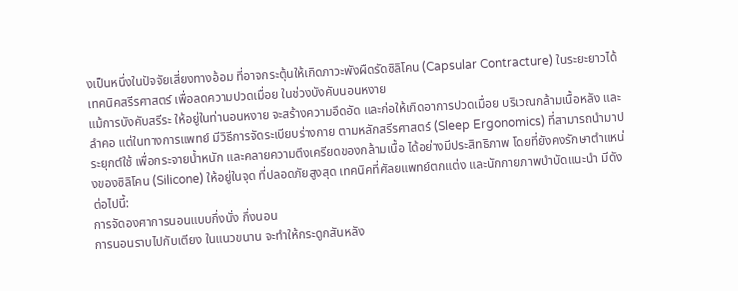งเป็นหนึ่งในปัจจัยเสี่ยงทางอ้อม ที่อาจกระตุ้นให้เกิดภาวะพังผืดรัดซิลิโคน (Capsular Contracture) ในระยะยาวได้
เทคนิคสรีรศาสตร์ เพื่อลดความปวดเมื่อย ในช่วงบังคับนอนหงาย
แม้การบังคับสรีระ ให้อยู่ในท่านอนหงาย จะสร้างความอึดอัด และก่อให้เกิดอาการปวดเมื่อย บริเวณกล้ามเนื้อหลัง และลำคอ แต่ในทางการแพทย์ มีวิธีการจัดระเบียบร่างกาย ตามหลักสรีรศาสตร์ (Sleep Ergonomics) ที่สามารถนำมาประยุกต์ใช้ เพื่อกระจายน้ำหนัก และคลายความตึงเครียดของกล้ามเนื้อ ได้อย่างมีประสิทธิภาพ โดยที่ยังคงรักษาตำแหน่งของซิลิโคน (Silicone) ให้อยู่ในจุด ที่ปลอดภัยสูงสุด เทคนิคที่ศัลยแพทย์ตกแต่ง และนักกายภาพบำบัดแนะนำ มีดังต่อไปนี้:
การจัดองศาการนอนแบบกึ่งนั่ง กึ่งนอน
การนอนราบไปกับเตียง ในแนวขนาน จะทำให้กระดูกสันหลัง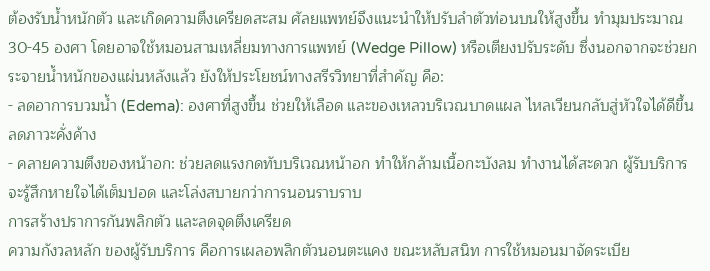ต้องรับน้ำหนักตัว และเกิดความตึงเครียดสะสม ศัลยแพทย์จึงแนะนำให้ปรับลำตัวท่อนบนให้สูงขึ้น ทำมุมประมาณ 30-45 องศา โดยอาจใช้หมอนสามเหลี่ยมทางการแพทย์ (Wedge Pillow) หรือเตียงปรับระดับ ซึ่งนอกจากจะช่วยกระจายน้ำหนักของแผ่นหลังแล้ว ยังให้ประโยชน์ทางสรีรวิทยาที่สำคัญ คือ:
- ลดอาการบวมน้ำ (Edema): องศาที่สูงขึ้น ช่วยให้เลือด และของเหลวบริเวณบาดแผล ไหลเวียนกลับสู่หัวใจได้ดีขึ้น ลดภาวะคั่งค้าง
- คลายความตึงของหน้าอก: ช่วยลดแรงกดทับบริเวณหน้าอก ทำให้กล้ามเนื้อกะบังลม ทำงานได้สะดวก ผู้รับบริการ จะรู้สึกหายใจได้เต็มปอด และโล่งสบายกว่าการนอนราบราบ
การสร้างปราการกันพลิกตัว และลดจุดตึงเครียด
ความกังวลหลัก ของผู้รับบริการ คือการเผลอพลิกตัวนอนตะแคง ขณะหลับสนิท การใช้หมอนมาจัดระเบีย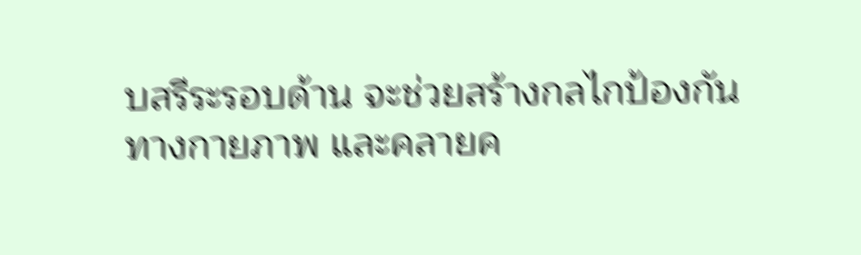บสรีระรอบด้าน จะช่วยสร้างกลไกป้องกันทางกายภาพ และคลายค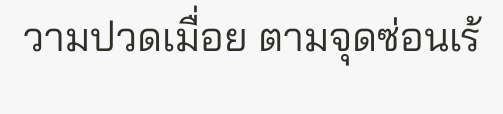วามปวดเมื่อย ตามจุดซ่อนเร้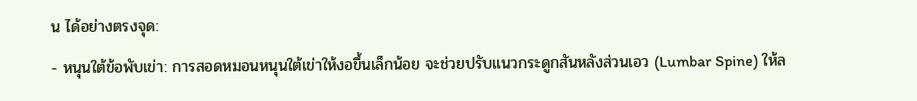น ได้อย่างตรงจุด:
- หนุนใต้ข้อพับเข่า: การสอดหมอนหนุนใต้เข่าให้งอขึ้นเล็กน้อย จะช่วยปรับแนวกระดูกสันหลังส่วนเอว (Lumbar Spine) ให้ล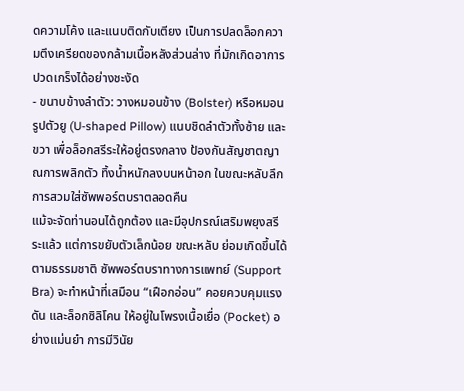ดความโค้ง และแนบติดกับเตียง เป็นการปลดล็อกความตึงเครียดของกล้ามเนื้อหลังส่วนล่าง ที่มักเกิดอาการปวดเกร็งได้อย่างชะงัด
- ขนาบข้างลำตัว: วางหมอนข้าง (Bolster) หรือหมอนรูปตัวยู (U-shaped Pillow) แนบชิดลำตัวทั้งซ้าย และขวา เพื่อล็อกสรีระให้อยู่ตรงกลาง ป้องกันสัญชาตญาณการพลิกตัว ทิ้งน้ำหนักลงบนหน้าอก ในขณะหลับลึก
การสวมใส่ซัพพอร์ตบราตลอดคืน
แม้จะจัดท่านอนได้ถูกต้อง และมีอุปกรณ์เสริมพยุงสรีระแล้ว แต่การขยับตัวเล็กน้อย ขณะหลับ ย่อมเกิดขึ้นได้ตามธรรมชาติ ซัพพอร์ตบราทางการแพทย์ (Support Bra) จะทำหน้าที่เสมือน “เฝือกอ่อน” คอยควบคุมแรงดัน และล็อกซิลิโคน ให้อยู่ในโพรงเนื้อเยื่อ (Pocket) อย่างแม่นยำ การมีวินัย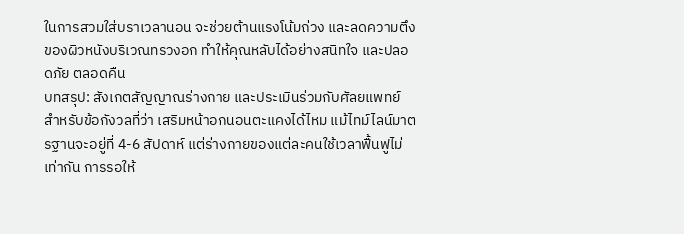ในการสวมใส่บราเวลานอน จะช่วยต้านแรงโน้มถ่วง และลดความตึงของผิวหนังบริเวณทรวงอก ทำให้คุณหลับได้อย่างสนิทใจ และปลอดภัย ตลอดคืน
บทสรุป: สังเกตสัญญาณร่างกาย และประเมินร่วมกับศัลยแพทย์
สำหรับข้อกังวลที่ว่า เสริมหน้าอกนอนตะแคงได้ไหม แม้ไทม์ไลน์มาตรฐานจะอยู่ที่ 4-6 สัปดาห์ แต่ร่างกายของแต่ละคนใช้เวลาฟื้นฟูไม่เท่ากัน การรอให้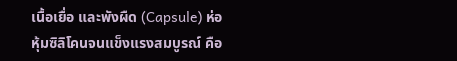เนื้อเยื่อ และพังผืด (Capsule) ห่อหุ้มซิลิโคนจนแข็งแรงสมบูรณ์ คือ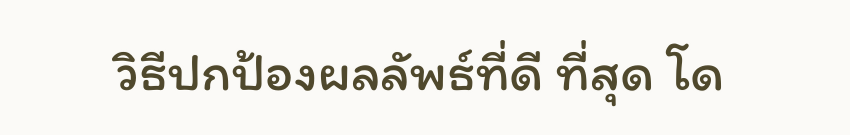วิธีปกป้องผลลัพธ์ที่ดี ที่สุด โด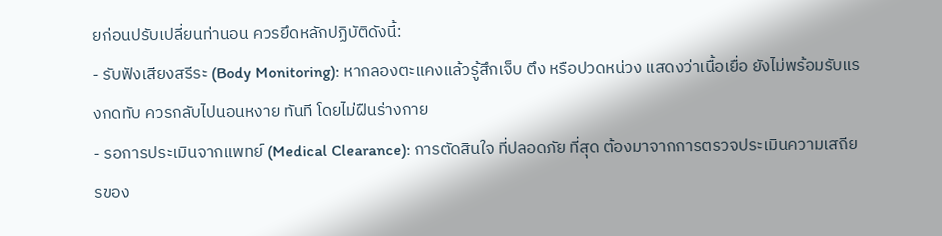ยก่อนปรับเปลี่ยนท่านอน ควรยึดหลักปฏิบัติดังนี้:
- รับฟังเสียงสรีระ (Body Monitoring): หากลองตะแคงแล้วรู้สึกเจ็บ ตึง หรือปวดหน่วง แสดงว่าเนื้อเยื่อ ยังไม่พร้อมรับแรงกดทับ ควรกลับไปนอนหงาย ทันที โดยไม่ฝืนร่างกาย
- รอการประเมินจากแพทย์ (Medical Clearance): การตัดสินใจ ที่ปลอดภัย ที่สุด ต้องมาจากการตรวจประเมินความเสถียรของ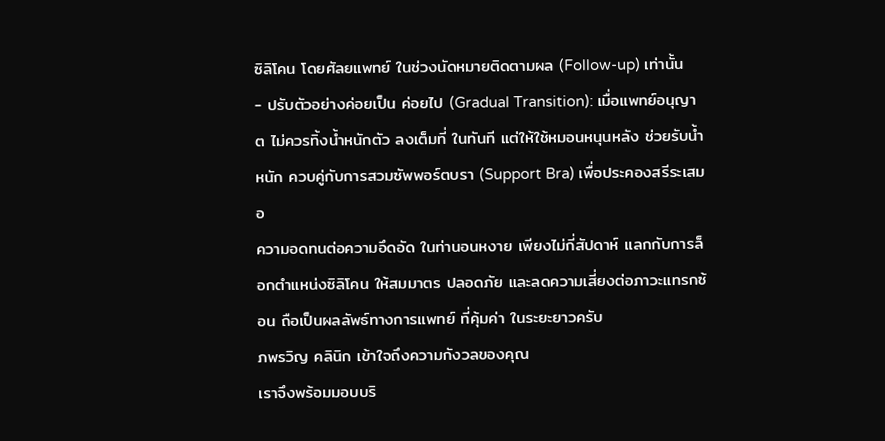ซิลิโคน โดยศัลยแพทย์ ในช่วงนัดหมายติดตามผล (Follow-up) เท่านั้น
- ปรับตัวอย่างค่อยเป็น ค่อยไป (Gradual Transition): เมื่อแพทย์อนุญาต ไม่ควรทิ้งน้ำหนักตัว ลงเต็มที่ ในทันที แต่ให้ใช้หมอนหนุนหลัง ช่วยรับน้ำหนัก ควบคู่กับการสวมซัพพอร์ตบรา (Support Bra) เพื่อประคองสรีระเสมอ
ความอดทนต่อความอึดอัด ในท่านอนหงาย เพียงไม่กี่สัปดาห์ แลกกับการล็อกตำแหน่งซิลิโคน ให้สมมาตร ปลอดภัย และลดความเสี่ยงต่อภาวะแทรกซ้อน ถือเป็นผลลัพธ์ทางการแพทย์ ที่คุ้มค่า ในระยะยาวครับ
ภพรวิญ คลินิก เข้าใจถึงความกังวลของคุณ
เราจึงพร้อมมอบบริ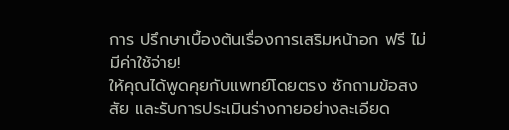การ ปรึกษาเบื้องต้นเรื่องการเสริมหน้าอก ฟรี ไม่มีค่าใช้จ่าย!
ให้คุณได้พูดคุยกับแพทย์โดยตรง ซักถามข้อสงสัย และรับการประเมินร่างกายอย่างละเอียด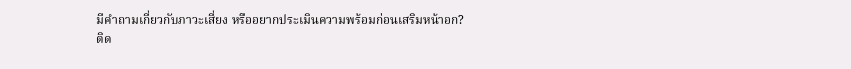มีคำถามเกี่ยวกับภาวะเสี่ยง หรืออยากประเมินความพร้อมก่อนเสริมหน้าอก?
ติด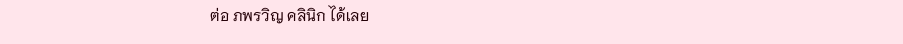ต่อ ภพรวิญ คลินิก ได้เลย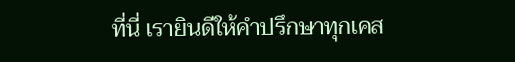ที่นี่ เรายินดีให้คำปรึกษาทุกเคส